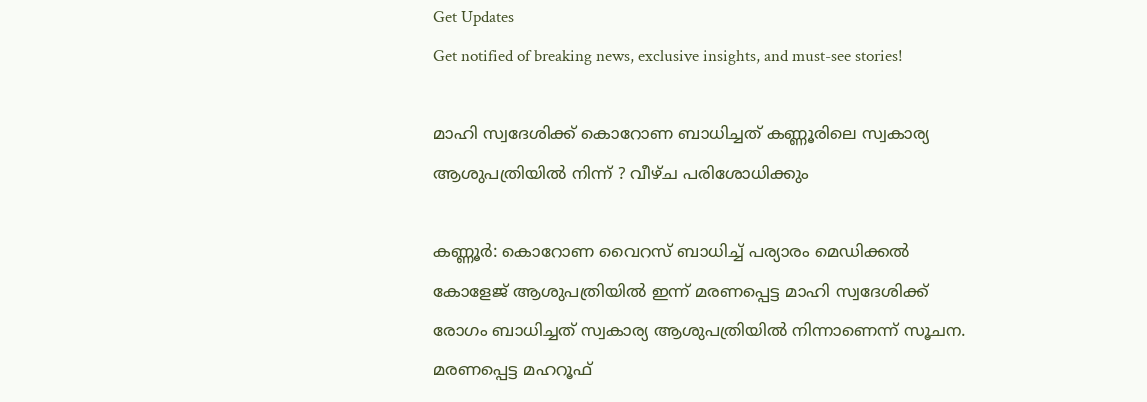Get Updates
Get notified of breaking news, exclusive insights, and must-see stories!

മാഹി സ്വദേശിക്ക് കൊറോണ ബാധിച്ചത് കണ്ണൂരിലെ സ്വകാര്യ ആശുപത്രിയില്‍ നിന്ന് ? വീഴ്ച പരിശോധിക്കും

കണ്ണൂര്‍: കൊറോണ വൈറസ് ബാധിച്ച് പര്യാരം മെഡിക്കല്‍ കോളേജ് ആശുപത്രിയില്‍ ഇന്ന് മരണപ്പെട്ട മാഹി സ്വദേശിക്ക് രോഗം ബാധിച്ചത് സ്വകാര്യ ആശുപത്രിയില്‍ നിന്നാണെന്ന് സൂചന. മരണപ്പെട്ട മഹറൂഫ്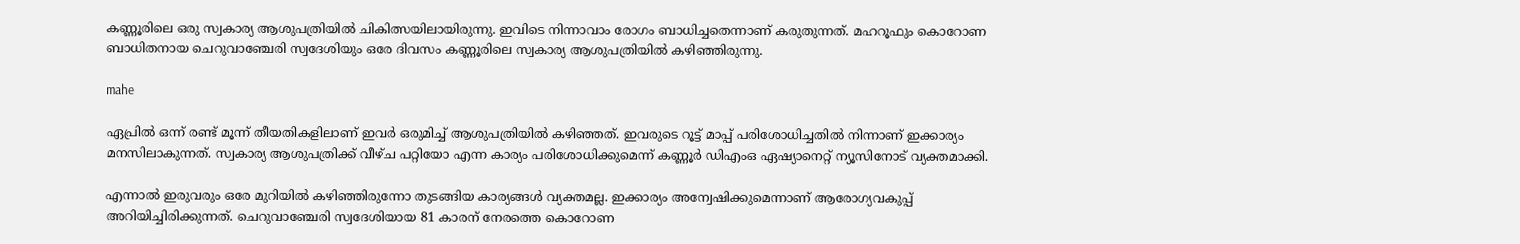കണ്ണൂരിലെ ഒരു സ്വകാര്യ ആശുപത്രിയില്‍ ചികിത്സയിലായിരുന്നു. ഇവിടെ നിന്നാവാം രോഗം ബാധിച്ചതെന്നാണ് കരുതുന്നത്. മഹറൂഫും കൊറോണ ബാധിതനായ ചെറുവാഞ്ചേരി സ്വദേശിയും ഒരേ ദിവസം കണ്ണൂരിലെ സ്വകാര്യ ആശുപത്രിയില്‍ കഴിഞ്ഞിരുന്നു.

mahe

ഏപ്രില്‍ ഒന്ന് രണ്ട് മൂന്ന് തീയതികളിലാണ് ഇവര്‍ ഒരുമിച്ച് ആശുപത്രിയില്‍ കഴിഞ്ഞത്. ഇവരുടെ റൂട്ട് മാപ്പ് പരിശോധിച്ചതില്‍ നിന്നാണ് ഇക്കാര്യം മനസിലാകുന്നത്. സ്വകാര്യ ആശുപത്രിക്ക് വീഴ്ച പറ്റിയോ എന്ന കാര്യം പരിശോധിക്കുമെന്ന് കണ്ണൂര്‍ ഡിഎംഒ ഏഷ്യാനെറ്റ് ന്യൂസിനോട് വ്യക്തമാക്കി.

എന്നാല്‍ ഇരുവരും ഒരേ മുറിയില്‍ കഴിഞ്ഞിരുന്നോ തുടങ്ങിയ കാര്യങ്ങള്‍ വ്യക്തമല്ല. ഇക്കാര്യം അന്വേഷിക്കുമെന്നാണ് ആരോഗ്യവകുപ്പ് അറിയിച്ചിരിക്കുന്നത്. ചെറുവാഞ്ചേരി സ്വദേശിയായ 81 കാരന് നേരത്തെ കൊറോണ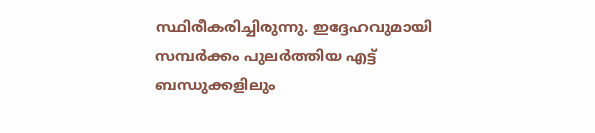സ്ഥിരീകരിച്ചിരുന്നു. ഇദ്ദേഹവുമായി സമ്പര്‍ക്കം പുലര്‍ത്തിയ എട്ട് ബന്ധുക്കളിലും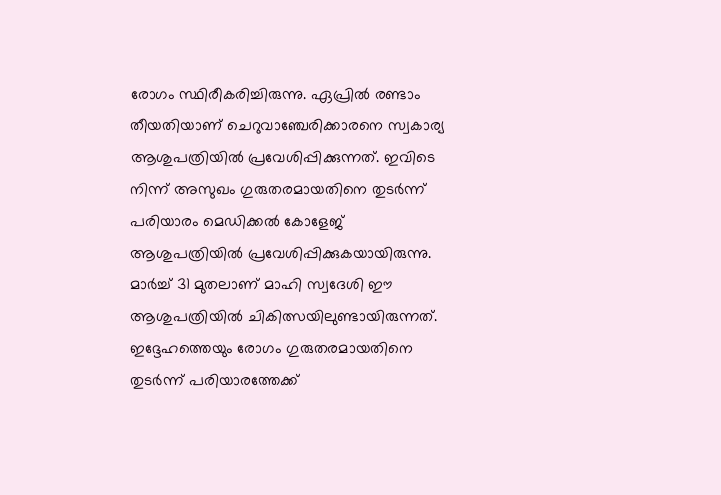രോഗം സ്ഥിരീകരിച്ചിരുന്നു. ഏപ്രില്‍ രണ്ടാം തീയതിയാണ് ചെറുവാഞ്ചേരിക്കാരനെ സ്വകാര്യ ആശുപത്രിയില്‍ പ്രവേശിപ്പിക്കുന്നത്. ഇവിടെ നിന്ന് അസുഖം ഗുരുതരമായതിനെ തുടര്‍ന്ന് പരിയാരം മെഡിക്കല്‍ കോളേജ് ആശുപത്രിയില്‍ പ്രവേശിപ്പിക്കുകയായിരുന്നു. മാര്‍ച്ച് 31 മുതലാണ് മാഹി സ്വദേശി ഈ ആശുപത്രിയില്‍ ചികിത്സയിലുണ്ടായിരുന്നത്. ഇദ്ദേഹത്തെയും രോഗം ഗുരുതരമായതിനെ തുടര്‍ന്ന് പരിയാരത്തേക്ക്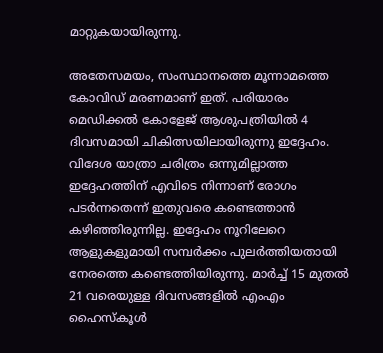മാറ്റുകയായിരുന്നു.

അതേസമയം, സംസ്ഥാനത്തെ മൂന്നാമത്തെ കോവിഡ് മരണമാണ് ഇത്. പരിയാരം മെഡിക്കല്‍ കോളേജ് ആശുപത്രിയില്‍ 4 ദിവസമായി ചികിത്സയിലായിരുന്നു ഇദ്ദേഹം. വിദേശ യാത്രാ ചരിത്രം ഒന്നുമില്ലാത്ത ഇദ്ദേഹത്തിന് എവിടെ നിന്നാണ് രോഗം പടര്‍ന്നതെന്ന് ഇതുവരെ കണ്ടെത്താന്‍ കഴിഞ്ഞിരുന്നില്ല. ഇദ്ദേഹം നൂറിലേറെ ആളുകളുമായി സമ്പര്‍ക്കം പുലര്‍ത്തിയതായി നേരത്തെ കണ്ടെത്തിയിരുന്നു. മാര്‍ച്ച് 15 മുതല്‍ 21 വരെയുള്ള ദിവസങ്ങളില്‍ എംഎം ഹൈസ്‌കൂള്‍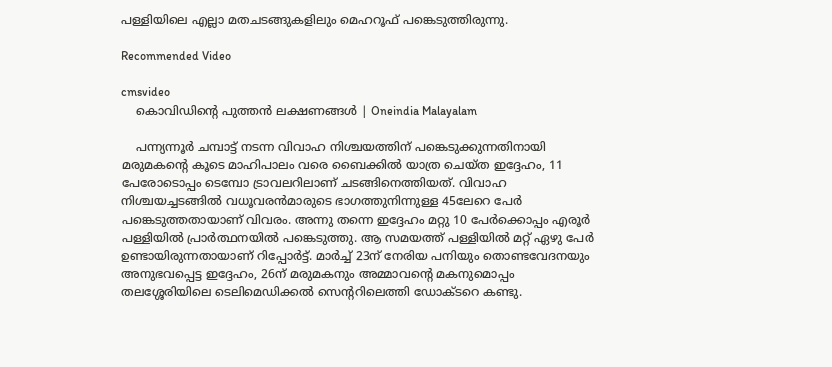പള്ളിയിലെ എല്ലാ മതചടങ്ങുകളിലും മെഹറൂഫ് പങ്കെടുത്തിരുന്നു.

Recommended Video

cmsvideo
    കൊവിഡിന്റെ പുത്തന്‍ ലക്ഷണങ്ങള്‍ | Oneindia Malayalam

    പന്ന്യന്നൂര്‍ ചമ്പാട്ട് നടന്ന വിവാഹ നിശ്ചയത്തിന് പങ്കെടുക്കുന്നതിനായി മരുമകന്റെ കൂടെ മാഹിപാലം വരെ ബൈക്കില്‍ യാത്ര ചെയ്ത ഇദ്ദേഹം, 11 പേരോടൊപ്പം ടെമ്പോ ട്രാവലറിലാണ് ചടങ്ങിനെത്തിയത്. വിവാഹ നിശ്ചയച്ചടങ്ങില്‍ വധൂവരന്‍മാരുടെ ഭാഗത്തുനിന്നുള്ള 45ലേറെ പേര്‍ പങ്കെടുത്തതായാണ് വിവരം. അന്നു തന്നെ ഇദ്ദേഹം മറ്റു 10 പേര്‍ക്കൊപ്പം എരൂര്‍ പള്ളിയില്‍ പ്രാര്‍ത്ഥനയില്‍ പങ്കെടുത്തു. ആ സമയത്ത് പള്ളിയില്‍ മറ്റ് ഏഴു പേര്‍ ഉണ്ടായിരുന്നതായാണ് റിപ്പോര്‍ട്ട്. മാര്‍ച്ച് 23ന് നേരിയ പനിയും തൊണ്ടവേദനയും അനുഭവപ്പെട്ട ഇദ്ദേഹം, 26ന് മരുമകനും അമ്മാവന്റെ മകനുമൊപ്പം തലശ്ശേരിയിലെ ടെലിമെഡിക്കല്‍ സെന്ററിലെത്തി ഡോക്ടറെ കണ്ടു.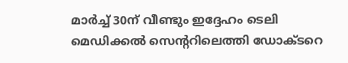മാര്‍ച്ച് 30ന് വീണ്ടും ഇദ്ദേഹം ടെലി മെഡിക്കല്‍ സെന്ററിലെത്തി ഡോക്ടറെ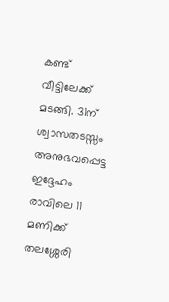കണ്ട് വീട്ടിലേക്ക് മടങ്ങി. 31ന് ശ്വാസതടസ്സം അനുഭവപ്പെട്ട ഇദ്ദേഹം രാവിലെ 11 മണിക്ക് തലശ്ശേരി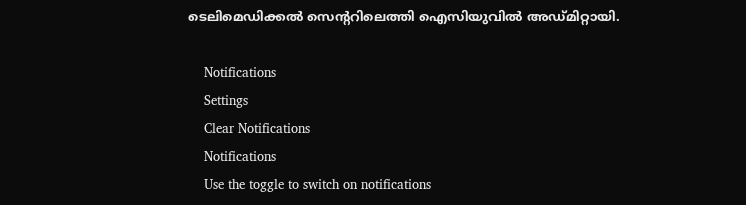ടെലിമെഡിക്കല്‍ സെന്ററിലെത്തി ഐസിയുവില്‍ അഡ്മിറ്റായി.

    Notifications
    Settings
    Clear Notifications
    Notifications
    Use the toggle to switch on notifications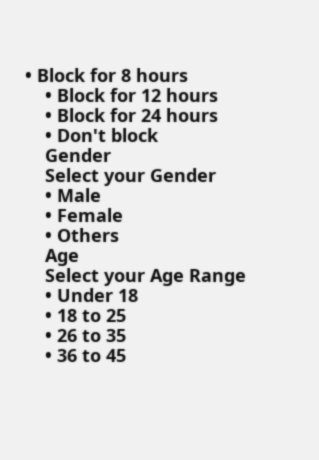• Block for 8 hours
    • Block for 12 hours
    • Block for 24 hours
    • Don't block
    Gender
    Select your Gender
    • Male
    • Female
    • Others
    Age
    Select your Age Range
    • Under 18
    • 18 to 25
    • 26 to 35
    • 36 to 45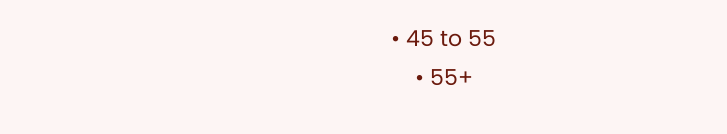• 45 to 55
    • 55+